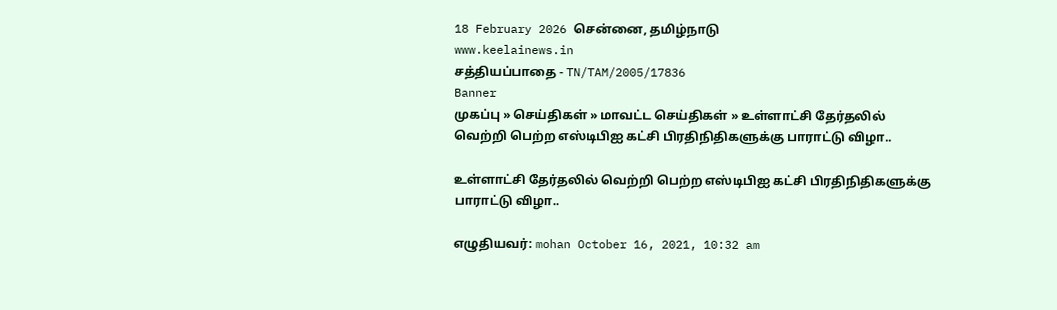18 February 2026 சென்னை, தமிழ்நாடு
www.keelainews.in
சத்தியப்பாதை - TN/TAM/2005/17836
Banner
முகப்பு » செய்திகள் » மாவட்ட செய்திகள் » உள்ளாட்சி தேர்தலில் வெற்றி பெற்ற எஸ்டிபிஐ கட்சி பிரதிநிதிகளுக்கு பாராட்டு விழா..

உள்ளாட்சி தேர்தலில் வெற்றி பெற்ற எஸ்டிபிஐ கட்சி பிரதிநிதிகளுக்கு பாராட்டு விழா..

எழுதியவர்: mohan October 16, 2021, 10:32 am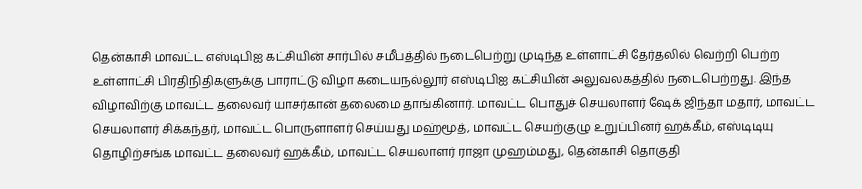தென்காசி மாவட்ட எஸ்டிபிஐ கட்சியின் சார்பில் சமீபத்தில் நடைபெற்று முடிந்த உள்ளாட்சி தேர்தலில் வெற்றி பெற்ற உள்ளாட்சி பிரதிநிதிகளுக்கு பாராட்டு விழா கடையநல்லூர் எஸ்டிபிஐ கட்சியின் அலுவலகத்தில் நடைபெற்றது. இந்த விழாவிற்கு மாவட்ட தலைவர் யாசர்கான் தலைமை தாங்கினார். மாவட்ட பொதுச் செயலாளர் ஷேக் ஜிந்தா மதார், மாவட்ட செயலாளர் சிக்கந்தர், மாவட்ட பொருளாளர் செய்யது மஹ்மூத், மாவட்ட செயற்குழு உறுப்பினர் ஹக்கீம், எஸ்டிடியு தொழிற்சங்க மாவட்ட தலைவர் ஹக்கீம், மாவட்ட செயலாளர் ராஜா முஹம்மது, தென்காசி தொகுதி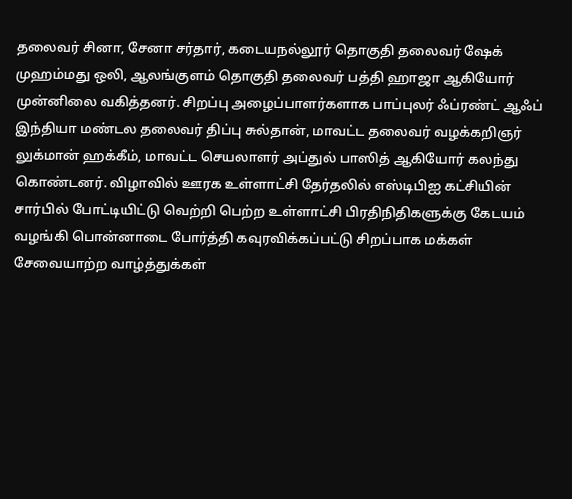தலைவர் சினா, சேனா சர்தார், கடையநல்லூர் தொகுதி தலைவர் ஷேக் முஹம்மது ஒலி, ஆலங்குளம் தொகுதி தலைவர் பத்தி ஹாஜா ஆகியோர் முன்னிலை வகித்தனர். சிறப்பு அழைப்பாளர்களாக பாப்புலர் ஃப்ரண்ட் ஆஃப் இந்தியா மண்டல தலைவர் திப்பு சுல்தான், மாவட்ட தலைவர் வழக்கறிஞர் லுக்மான் ஹக்கீம், மாவட்ட செயலாளர் அப்துல் பாஸித் ஆகியோர் கலந்து கொண்டனர். விழாவில் ஊரக உள்ளாட்சி தேர்தலில் எஸ்டிபிஐ கட்சியின் சார்பில் போட்டியிட்டு வெற்றி பெற்ற உள்ளாட்சி பிரதிநிதிகளுக்கு கேடயம் வழங்கி பொன்னாடை போர்த்தி கவுரவிக்கப்பட்டு சிறப்பாக மக்கள் சேவையாற்ற வாழ்த்துக்கள்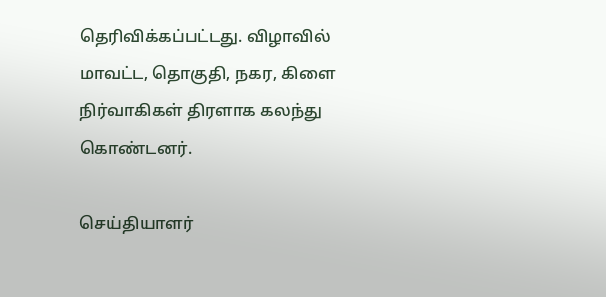தெரிவிக்கப்பட்டது. விழாவில் மாவட்ட, தொகுதி, நகர, கிளை நிர்வாகிகள் திரளாக கலந்து கொண்டனர்.

செய்தியாளர்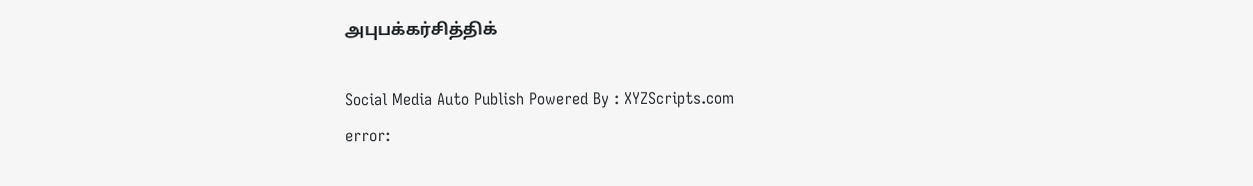அபுபக்கர்சித்திக்

Social Media Auto Publish Powered By : XYZScripts.com
error: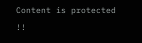Content is protected !!